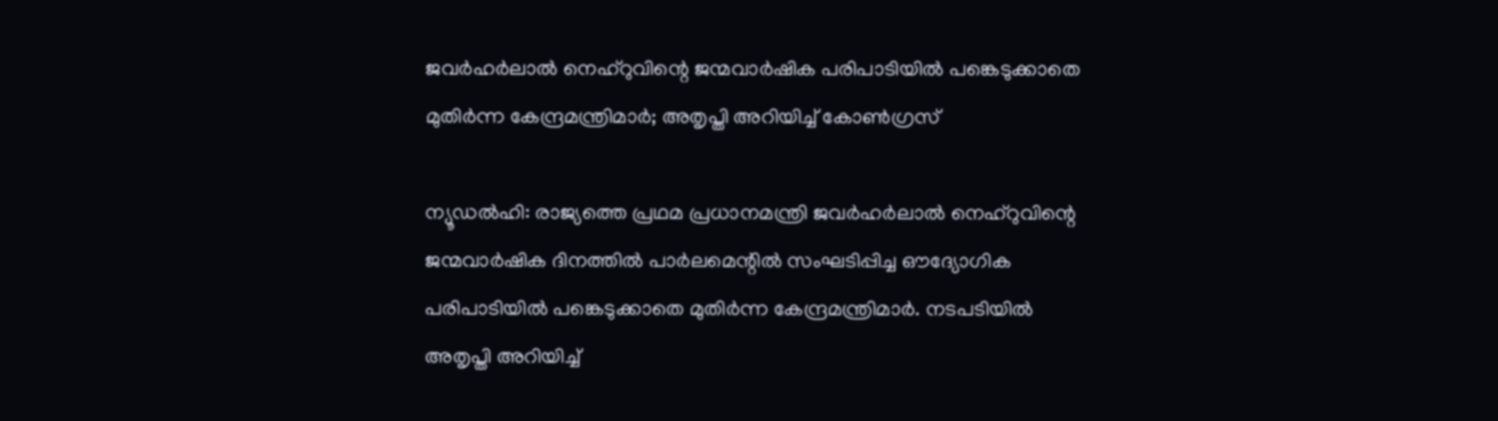ജവർഹർലാൽ നെഹ്റുവിന്റെ ജന്മവാർഷിക പരിപാടിയിൽ പങ്കെടുക്കാതെ മുതിർന്ന കേന്ദ്രമന്ത്രിമാർ; അതൃപ്തി അറിയിച്ച് കോൺഗ്രസ്

ന്യൂഡൽഹി: രാജ്യത്തെ പ്രഥമ പ്രധാനമന്ത്രി ജവർഹർലാൽ നെഹ്റുവിന്റെ ജന്മവാർഷിക ദിനത്തിൽ പാർലമെന്റിൽ സംഘടിപ്പിച്ച ഔദ്യോഗിക പരിപാടിയിൽ പങ്കെടുക്കാതെ മുതിർന്ന കേന്ദ്രമന്ത്രിമാർ. നടപടിയിൽ അതൃപ്തി അറിയിച്ച്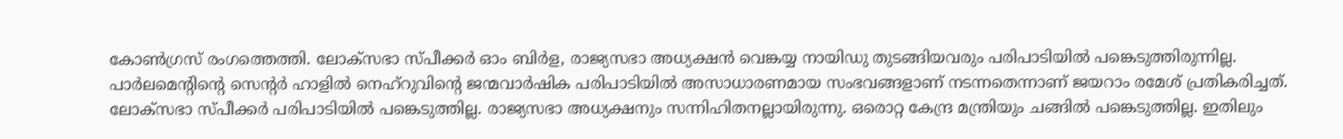കോൺഗ്രസ് രംഗത്തെത്തി. ലോക്സഭാ സ്പീക്കർ ഓം ബിർള, രാജ്യസഭാ അധ്യക്ഷൻ വെങ്കയ്യ നായിഡു തുടങ്ങിയവരും പരിപാടിയിൽ പങ്കെടുത്തിരുന്നില്ല. പാർലമെന്റിന്റെ സെന്റർ ഹാളിൽ നെഹ്റുവിന്റെ ജന്മവാർഷിക പരിപാടിയിൽ അസാധാരണമായ സംഭവങ്ങളാണ് നടന്നതെന്നാണ് ജയറാം രമേശ് പ്രതികരിച്ചത്. ലോക്സഭാ സ്പീക്കർ പരിപാടിയിൽ പങ്കെടുത്തില്ല. രാജ്യസഭാ അധ്യക്ഷനും സന്നിഹിതനല്ലായിരുന്നു. ഒരൊറ്റ കേന്ദ്ര മന്ത്രിയും ചങ്ങിൽ പങ്കെടുത്തില്ല. ഇതിലും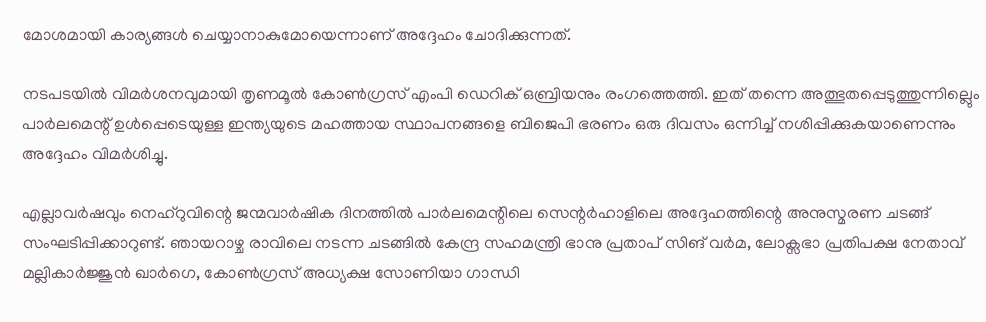മോശമായി കാര്യങ്ങൾ ചെയ്യാനാകുമോയെന്നാണ് അദ്ദേഹം ചോദിക്കുന്നത്.

നടപടയിൽ വിമർശനവുമായി തൃണമൂൽ കോൺഗ്രസ് എംപി ഡെറിക് ഒബ്രിയനും രംഗത്തെത്തി. ഇത് തന്നെ അത്ഭുതപ്പെടുത്തുന്നില്ലെും പാർലമെന്റ് ഉൾപ്പെടെയുള്ള ഇന്ത്യയുടെ മഹത്തായ സ്ഥാപനങ്ങളെ ബിജെപി ഭരണം ഒരു ദിവസം ഒന്നിച്ച് നശിപ്പിക്കുകയാണെന്നും അദ്ദേഹം വിമർശിച്ചു.

എല്ലാവർഷവും നെഹ്റുവിന്റെ ജന്മവാർഷിക ദിനത്തിൽ പാർലമെന്റിലെ സെന്റർഹാളിലെ അദ്ദേഹത്തിന്റെ അനുസ്മരണ ചടങ്ങ് സംഘടിപ്പിക്കാറുണ്ട്. ഞായറാഴ്ച രാവിലെ നടന്ന ചടങ്ങിൽ കേന്ദ്ര സഹമന്ത്രി ഭാനു പ്രതാപ് സിങ് വർമ, ലോക്സഭാ പ്രതിപക്ഷ നേതാവ് മല്ലികാർജ്ജുൻ ഖാർഗെ, കോൺഗ്രസ് അധ്യക്ഷ സോണിയാ ഗാന്ധി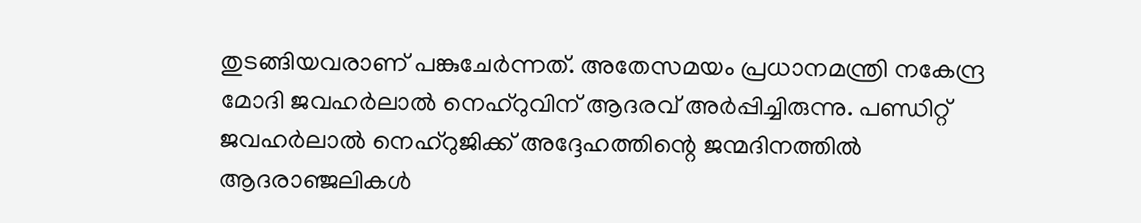തുടങ്ങിയവരാണ് പങ്കുചേർന്നത്. അതേസമയം പ്രധാനമന്ത്രി നകേന്ദ്ര മോദി ജവഹർലാൽ നെഹ്‌റുവിന് ആദരവ് അർപ്പിച്ചിരുന്നു. പണ്ഡിറ്റ് ജവഹർലാൽ നെഹ്‌റുജിക്ക് അദ്ദേഹത്തിന്റെ ജന്മദിനത്തിൽ ആദരാഞ്ജലികൾ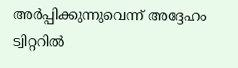അർപ്പിക്കുന്നുവെന്ന് അദ്ദേഹം ട്വിറ്ററിൽ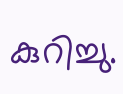കുറിച്ചു.